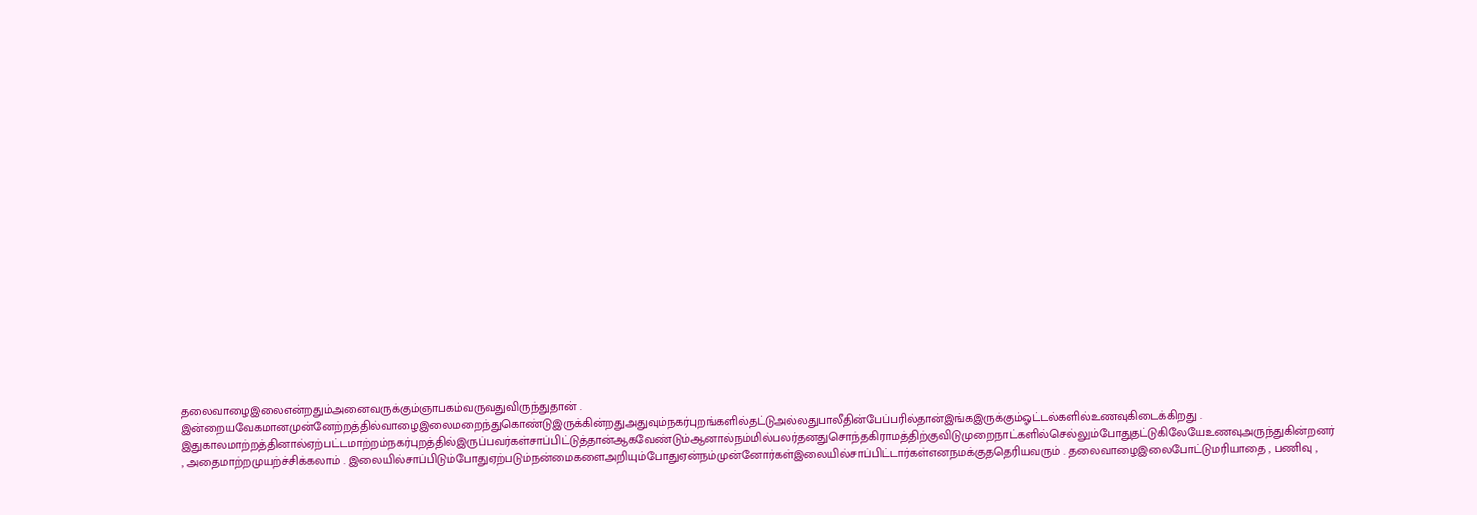தலைவாழைஇலைஎன்றதும்அனைவருக்கும்ஞாபகம்வருவதுவிருந்துதான் . இன்றையவேகமானமுன்னேற்றத்தில்வாழைஇலைமறைந்துகொண்டுஇருக்கின்றதுஅதுவும்நகர்புறங்களில்தட்டுஅல்லதுபாலீதின்பேப்பரில்தான்இங்கஇருக்கும்ஓட்டல்களில்உணவுகிடைக்கிறது . இதுகாலமாற்றத்தினால்ஏற்பட்டமாற்றம்நகர்புறத்தில்இருப்பவர்கள்சாப்பிட்டுத்தான்ஆகவேண்டும்ஆனால்நம்மில்பலர்தனதுசொந்தகிராமத்திற்குவிடுமுறைநாட்களில்செல்லும்போதுதட்டுகிலேயேஉணவுஅருந்துகின்றனர் , அதைமாற்றமுயற்ச்சிக்கலாம் . இலையில்சாப்பிடும்போதுஏற்படும்நன்மைகளைஅறியும்போதுஏன்நம்முன்னோர்கள்இலையில்சாப்பிட்டார்கள்எனநமக்குததெரியவரும் . தலைவாழைஇலைபோட்டுமரியாதை , பணிவு ,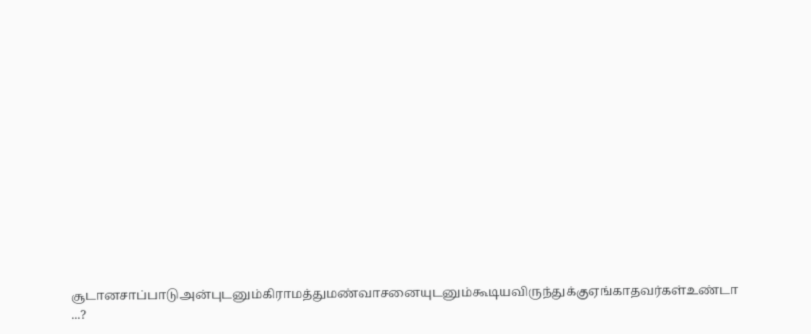சூடானசாப்பாடுஅன்புடனும்கிராமத்துமண்வாசனையுடனும்கூடியவிருந்துக்குஏங்காதவர்கள்உண்டா ...?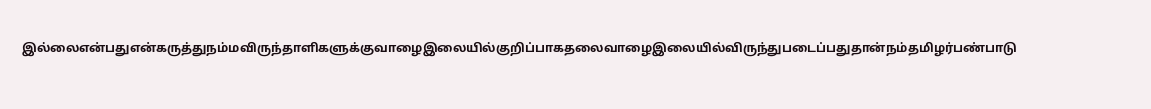இல்லைஎன்பதுஎன்கருத்துநம்மவிருந்தாளிகளுக்குவாழைஇலையில்குறிப்பாகதலைவாழைஇலையில்விருந்துபடைப்பதுதான்நம்தமிழர்பண்பாடு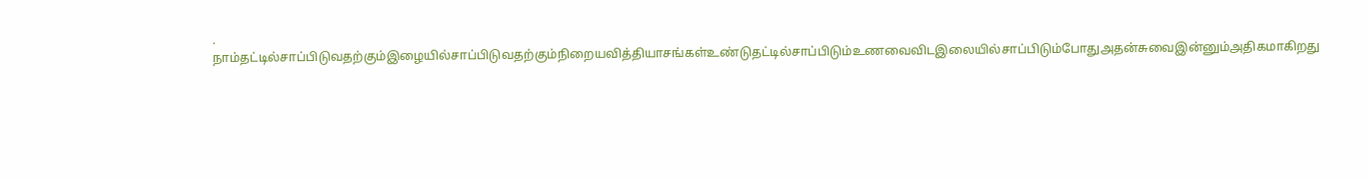. நாம்தட்டில்சாப்பிடுவதற்கும்இழையில்சாப்பிடுவதற்கும்நிறையவித்தியாசங்கள்உண்டுதட்டில்சாப்பிடும்உணவைவிடஇலையில்சாப்பிடும்போதுஅதன்சுவைஇன்னும்அதிகமாகிறது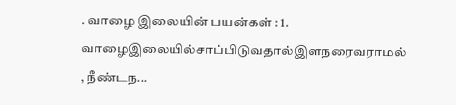. வாழை இலையின் பயன்கள் : 1. வாழைஇலையில்சாப்பிடுவதால்இளநரைவராமல் , நீண்டந...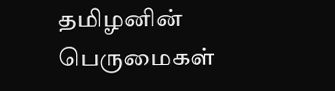தமிழனின் பெருமைகள்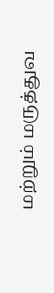மற்றும் மருத்துவ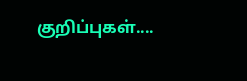குறிப்புகள்....